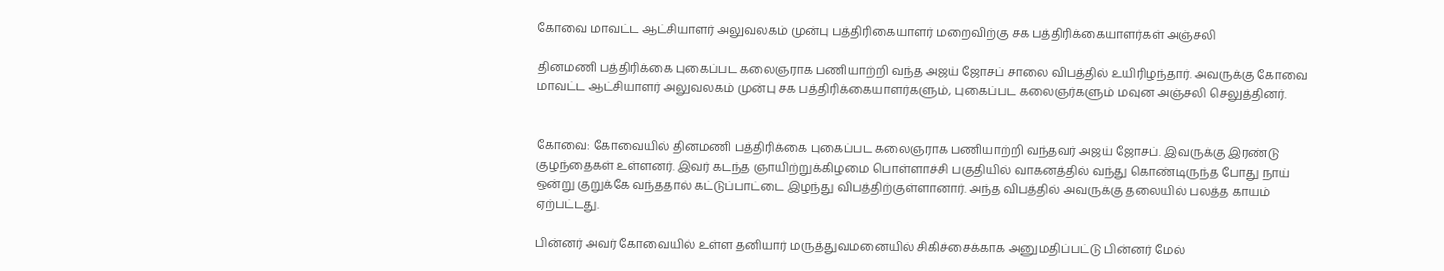கோவை மாவட்ட ஆட்சியாளர் அலுவலகம் முன்பு பத்திரிகையாளர் மறைவிற்கு சக பத்திரிக்கையாளர்கள் அஞ்சலி

தினமணி பத்திரிக்கை புகைப்பட கலைஞராக பணியாற்றி வந்த அஜய் ஜோசப் சாலை விபத்தில் உயிரிழந்தார். அவருக்கு கோவை மாவட்ட ஆட்சியாளர் அலுவலகம் முன்பு சக பத்திரிக்கையாளர்களும், புகைப்பட கலைஞர்களும் மவுன அஞ்சலி செலுத்தினர்.


கோவை: கோவையில் தினமணி பத்திரிக்கை புகைப்பட கலைஞராக பணியாற்றி வந்தவர் அஜய் ஜோசப். இவருக்கு இரண்டு குழந்தைகள் உள்ளனர். இவர் கடந்த ஞாயிற்றுக்கிழமை பொள்ளாச்சி பகுதியில் வாகனத்தில் வந்து கொண்டிருந்த போது நாய் ஒன்று குறுக்கே வந்ததால் கட்டுப்பாட்டை இழந்து விபத்திற்குள்ளானார். அந்த விபத்தில் அவருக்கு தலையில் பலத்த காயம் ஏற்பட்டது.

பின்னர் அவர் கோவையில் உள்ள தனியார் மருத்துவமனையில் சிகிச்சைக்காக அனுமதிப்பட்டு பின்னர் மேல்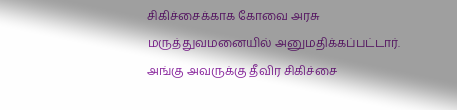சிகிச்சைக்காக கோவை அரசு மருத்துவமனையில் அனுமதிக்கப்பட்டார். அங்கு அவருக்கு தீவிர சிகிச்சை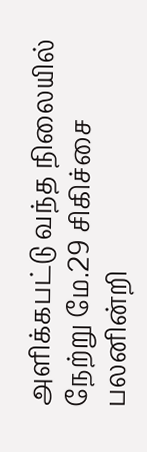அளிக்கபட்டு வந்த நிலையில் நேற்று மே.29 சிகிச்சை பலனின்றி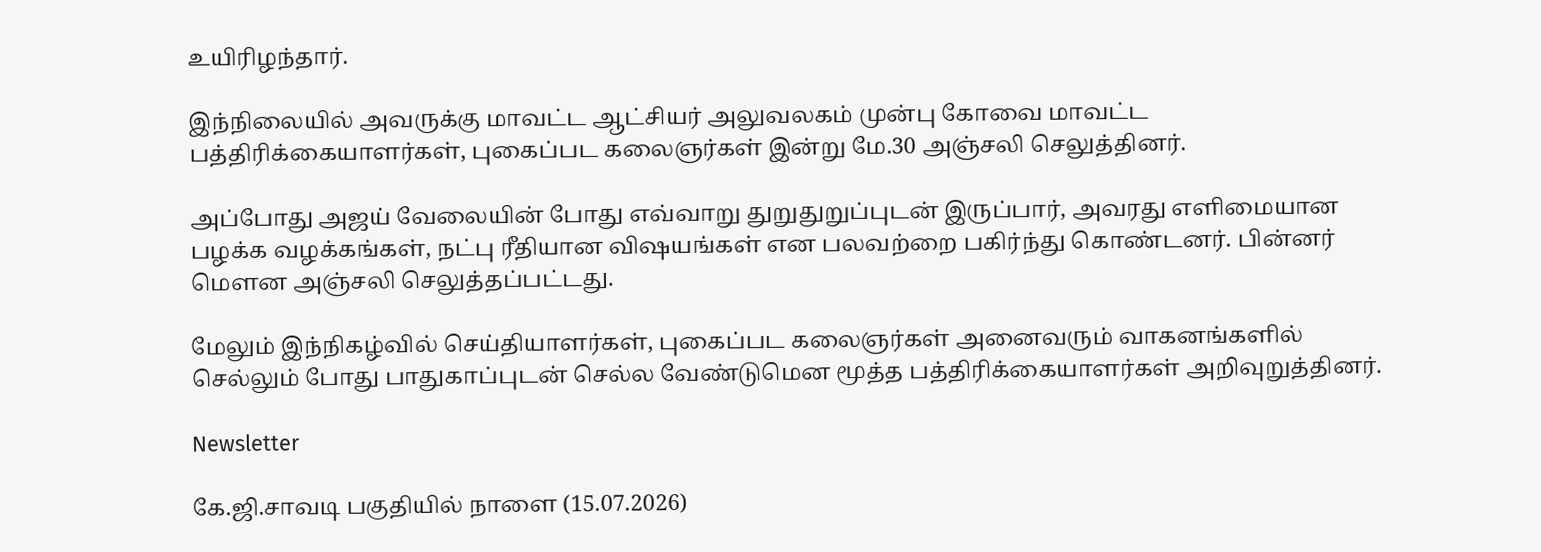உயிரிழந்தார்.

இந்நிலையில் அவருக்கு மாவட்ட ஆட்சியர் அலுவலகம் முன்பு கோவை மாவட்ட பத்திரிக்கையாளர்கள், புகைப்பட கலைஞர்கள் இன்று மே.30 அஞ்சலி செலுத்தினர்.

அப்போது அஜய் வேலையின் போது எவ்வாறு துறுதுறுப்புடன் இருப்பார், அவரது எளிமையான பழக்க வழக்கங்கள், நட்பு ரீதியான விஷயங்கள் என பலவற்றை பகிர்ந்து கொண்டனர். பின்னர் மெளன அஞ்சலி செலுத்தப்பட்டது.

மேலும் இந்நிகழ்வில் செய்தியாளர்கள், புகைப்பட கலைஞர்கள் அனைவரும் வாகனங்களில் செல்லும் போது பாதுகாப்புடன் செல்ல வேண்டுமென மூத்த பத்திரிக்கையாளர்கள் அறிவுறுத்தினர்.

Newsletter

கே.ஜி.சாவடி பகுதியில் நாளை (15.07.2026)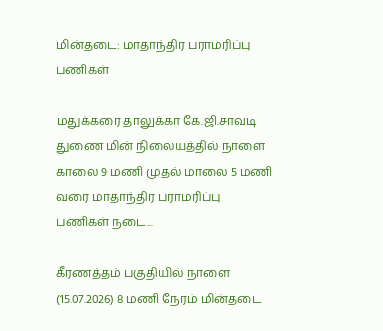மின்தடை: மாதாந்திர பராமரிப்பு பணிகள்

மதுக்கரை தாலுக்கா கே.ஜி.சாவடி துணை மின் நிலையத்தில் நாளை காலை 9 மணி முதல் மாலை 5 மணி வரை மாதாந்திர பராமரிப்பு பணிகள் நடை...

கீரணத்தம் பகுதியில் நாளை (15.07.2026) 8 மணி நேரம் மின்தடை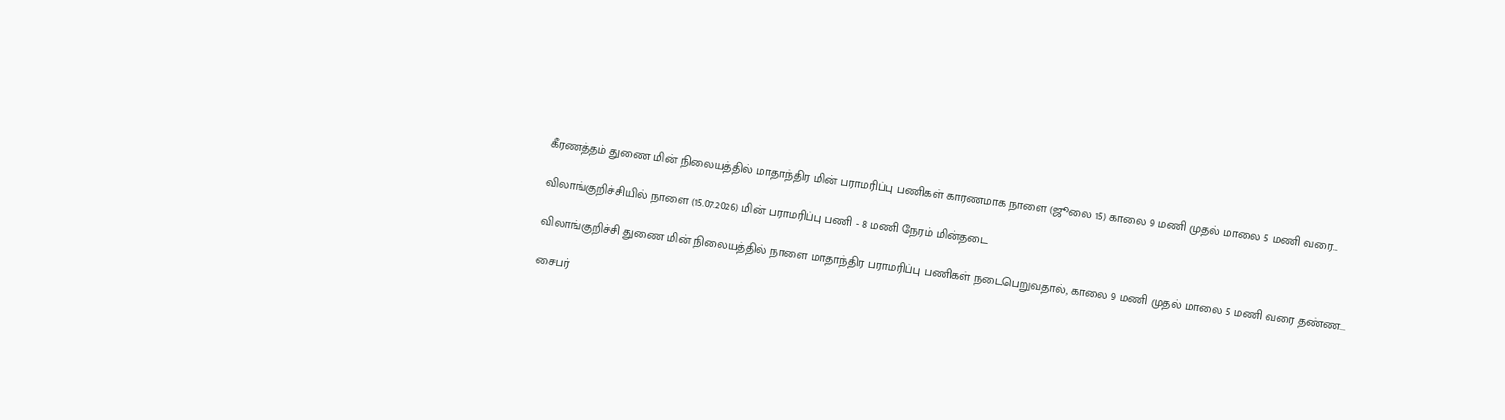கீரணத்தம் துணை மின் நிலையத்தில் மாதாந்திர மின் பராமரிப்பு பணிகள் காரணமாக நாளை (ஜூலை 15) காலை 9 மணி முதல் மாலை 5 மணி வரை...

விலாங்குறிச்சியில் நாளை (15.07.2026) மின் பராமரிப்பு பணி - 8 மணி நேரம் மின்தடை

விலாங்குறிச்சி துணை மின் நிலையத்தில் நாளை மாதாந்திர பராமரிப்பு பணிகள் நடைபெறுவதால், காலை 9 மணி முதல் மாலை 5 மணி வரை தண்ண...

சைபர்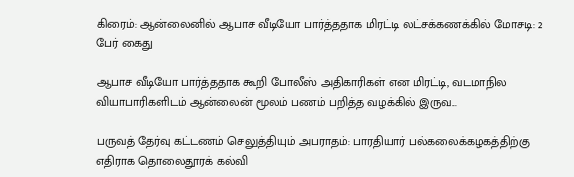கிரைம்: ஆன்லைனில் ஆபாச வீடியோ பார்த்ததாக மிரட்டி லட்சக்கணக்கில் மோசடி: 2 பேர் கைது

ஆபாச வீடியோ பார்த்ததாக கூறி போலீஸ் அதிகாரிகள் என மிரட்டி, வடமாநில வியாபாரிகளிடம் ஆன்லைன் மூலம் பணம் பறித்த வழக்கில் இருவ...

பருவத் தேர்வு கட்டணம் செலுத்தியும் அபராதம்: பாரதியார் பல்கலைக்கழகத்திற்கு எதிராக தொலைதூரக் கல்வி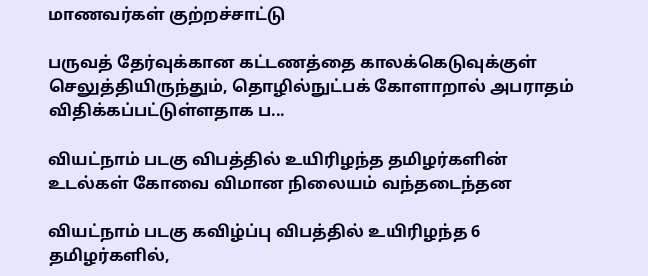மாணவர்கள் குற்றச்சாட்டு

பருவத் தேர்வுக்கான கட்டணத்தை காலக்கெடுவுக்குள் செலுத்தியிருந்தும், தொழில்நுட்பக் கோளாறால் அபராதம் விதிக்கப்பட்டுள்ளதாக ப...

வியட்நாம் படகு விபத்தில் உயிரிழந்த தமிழர்களின் உடல்கள் கோவை விமான நிலையம் வந்தடைந்தன

வியட்நாம் படகு கவிழ்ப்பு விபத்தில் உயிரிழந்த 6 தமிழர்களில்,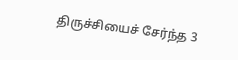திருச்சியைச் சேர்ந்த 3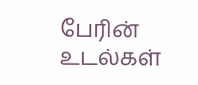பேரின் உடல்கள்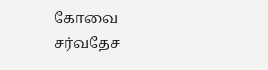கோவை சர்வதேச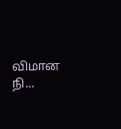விமான நி...